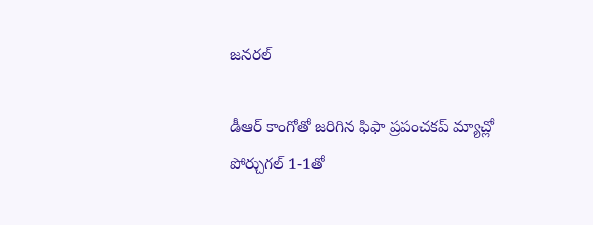జనరల్

డీఆర్ కాంగోతో జరిగిన ఫిఫా ప్రపంచకప్ మ్యాచ్లో పోర్చుగల్ 1-1తో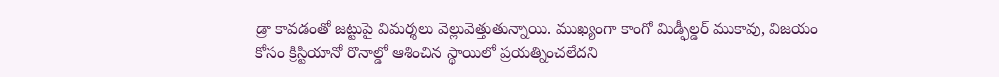డ్రా కావడంతో జట్టుపై విమర్శలు వెల్లువెత్తుతున్నాయి. ముఖ్యంగా కాంగో మిడ్ఫీల్డర్ ముకావు, విజయం కోసం క్రిస్టియానో రొనాల్డో ఆశించిన స్థాయిలో ప్రయత్నించలేదని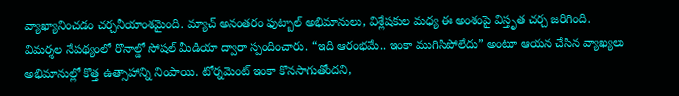వ్యాఖ్యానించడం చర్చనీయాంశమైంది. మ్యాచ్ అనంతరం ఫుట్బాల్ అభిమానులు, విశ్లేషకుల మధ్య ఈ అంశంపై విస్తృత చర్చ జరిగింది.
విమర్శల నేపథ్యంలో రొనాల్డో సోషల్ మీడియా ద్వారా స్పందించారు. “ఇది ఆరంభమే.. ఇంకా ముగిసిపోలేదు” అంటూ ఆయన చేసిన వ్యాఖ్యలు అభిమానుల్లో కొత్త ఉత్సాహాన్ని నింపాయి. టోర్నమెంట్ ఇంకా కొనసాగుతోందని,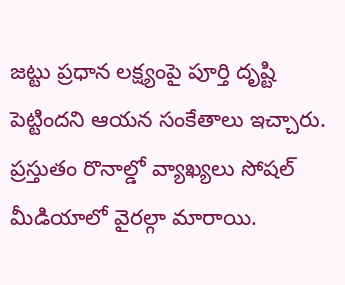జట్టు ప్రధాన లక్ష్యంపై పూర్తి దృష్టి పెట్టిందని ఆయన సంకేతాలు ఇచ్చారు. ప్రస్తుతం రొనాల్డో వ్యాఖ్యలు సోషల్ మీడియాలో వైరల్గా మారాయి.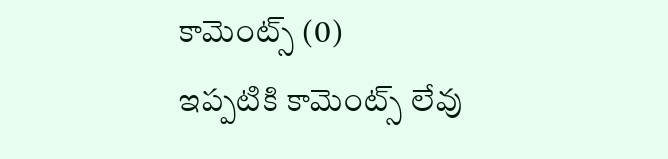కామెంట్స్ (0)
ఇప్పటికి కామెంట్స్ లేవు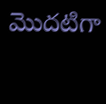మొదటిగా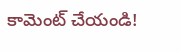కామెంట్ చేయండి!